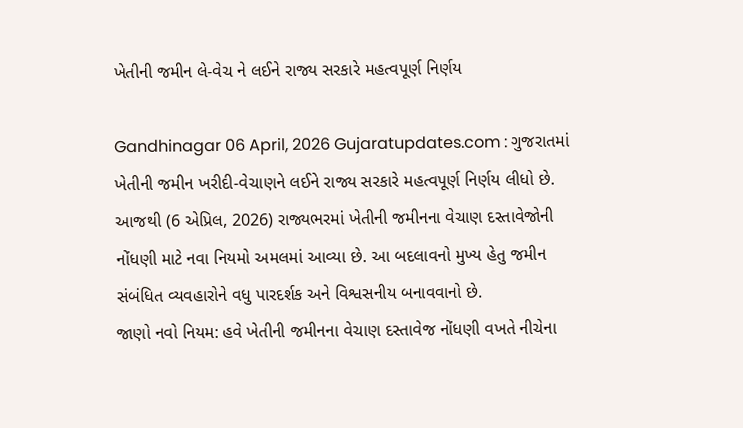ખેતીની જમીન લે-વેચ ને લઈને રાજ્ય સરકારે મહત્વપૂર્ણ નિર્ણય

Gandhinagar 06 April, 2026 Gujaratupdates.com : ગુજરાતમાં ખેતીની જમીન ખરીદી-વેચાણને લઈને રાજ્ય સરકારે મહત્વપૂર્ણ નિર્ણય લીધો છે. આજથી (6 એપ્રિલ, 2026) રાજ્યભરમાં ખેતીની જમીનના વેચાણ દસ્તાવેજોની નોંધણી માટે નવા નિયમો અમલમાં આવ્યા છે. આ બદલાવનો મુખ્ય હેતુ જમીન સંબંધિત વ્યવહારોને વધુ પારદર્શક અને વિશ્વસનીય બનાવવાનો છે.
જાણો નવો નિયમ: હવે ખેતીની જમીનના વેચાણ દસ્તાવેજ નોંધણી વખતે નીચેના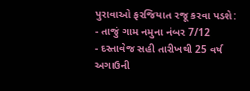પુરાવાઓ ફરજિયાત રજૂ કરવા પડશે:
- તાજું ગામ નમુના નંબર 7/12
- દસ્તાવેજ સહી તારીખથી 25 વર્ષ અગાઉની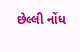છેલ્લી નોંધ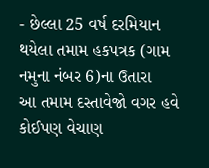- છેલ્લા 25 વર્ષ દરમિયાન થયેલા તમામ હકપત્રક (ગામ નમુના નંબર 6)ના ઉતારા
આ તમામ દસ્તાવેજો વગર હવે કોઈપણ વેચાણ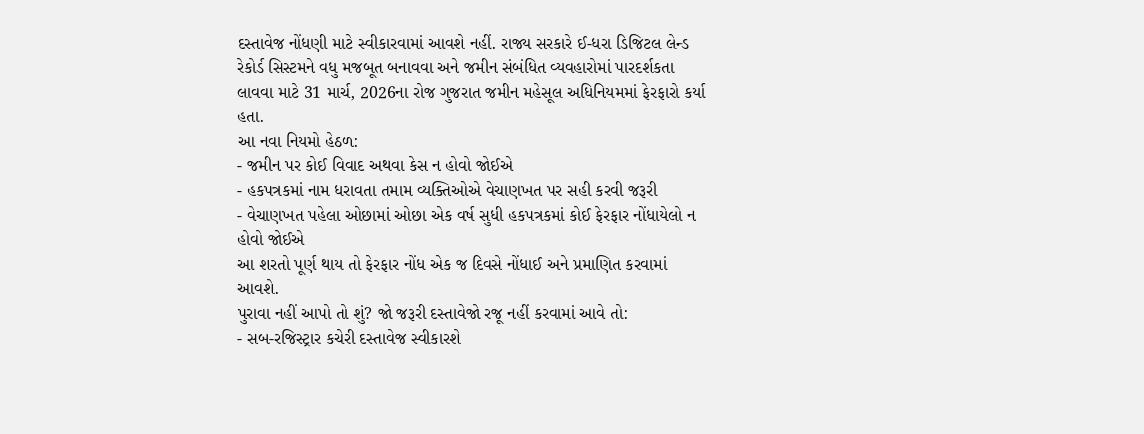દસ્તાવેજ નોંધણી માટે સ્વીકારવામાં આવશે નહીં. રાજ્ય સરકારે ઈ-ધરા ડિજિટલ લેન્ડ રેકોર્ડ સિસ્ટમને વધુ મજબૂત બનાવવા અને જમીન સંબંધિત વ્યવહારોમાં પારદર્શકતા લાવવા માટે 31 માર્ચ, 2026ના રોજ ગુજરાત જમીન મહેસૂલ અધિનિયમમાં ફેરફારો કર્યા હતા.
આ નવા નિયમો હેઠળ:
- જમીન પર કોઈ વિવાદ અથવા કેસ ન હોવો જોઈએ
- હકપત્રકમાં નામ ધરાવતા તમામ વ્યક્તિઓએ વેચાણખત પર સહી કરવી જરૂરી
- વેચાણખત પહેલા ઓછામાં ઓછા એક વર્ષ સુધી હકપત્રકમાં કોઈ ફેરફાર નોંધાયેલો ન હોવો જોઈએ
આ શરતો પૂર્ણ થાય તો ફેરફાર નોંધ એક જ દિવસે નોંધાઈ અને પ્રમાણિત કરવામાં આવશે.
પુરાવા નહીં આપો તો શું? જો જરૂરી દસ્તાવેજો રજૂ નહીં કરવામાં આવે તો:
- સબ-રજિસ્ટ્રાર કચેરી દસ્તાવેજ સ્વીકારશે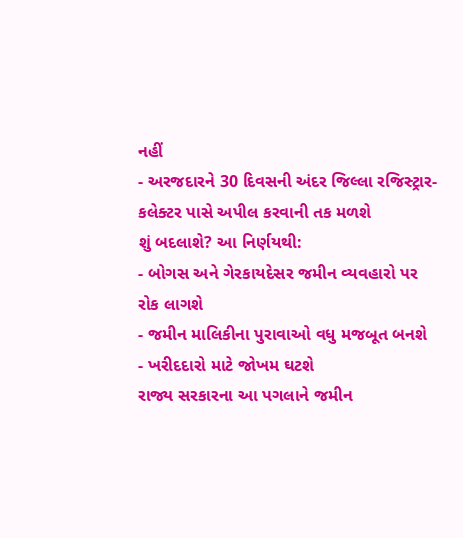નહીં
- અરજદારને 30 દિવસની અંદર જિલ્લા રજિસ્ટ્રાર-કલેક્ટર પાસે અપીલ કરવાની તક મળશે
શું બદલાશે? આ નિર્ણયથી:
- બોગસ અને ગેરકાયદેસર જમીન વ્યવહારો પર રોક લાગશે
- જમીન માલિકીના પુરાવાઓ વધુ મજબૂત બનશે
- ખરીદદારો માટે જોખમ ઘટશે
રાજ્ય સરકારના આ પગલાને જમીન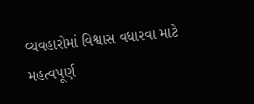વ્યવહારોમાં વિશ્વાસ વધારવા માટે મહત્વપૂર્ણ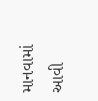માનવામાં આવી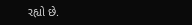રહ્યો છે.